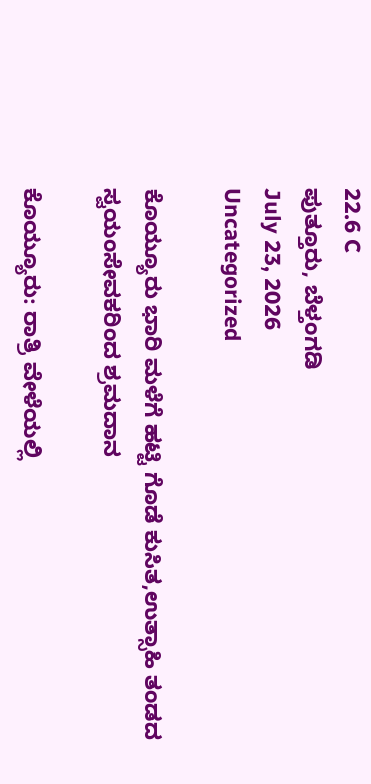22.6 C
ಪುತ್ತೂರು, ಬೆಳ್ತಂಗಡಿ
July 23, 2026
Uncategorized

ಕೊಯ್ಯೂರು ಭಾರಿ ಮಳೆಗೆ ಹಟ್ಟಿ ಗೊಡೆ ಕುಸಿತ,ಉತ್ಸಾಹಿ ತಂಡದ ಸ್ವಯಂಸೇವಕರಿಂದ ಶ್ರಮದಾನ

ಕೊಯ್ಯೂರು: ರಾತ್ರಿ ವೇಳೆಯಲ್ಲಿ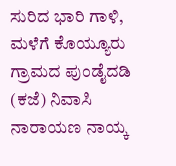ಸುರಿದ ಭಾರಿ ಗಾಳಿ, ಮಳೆಗೆ ಕೊಯ್ಯೂರು ಗ್ರಾಮದ ಪುಂಡೈದಡಿ (ಕಜೆ) ನಿವಾಸಿ ನಾರಾಯಣ ನಾಯ್ಕ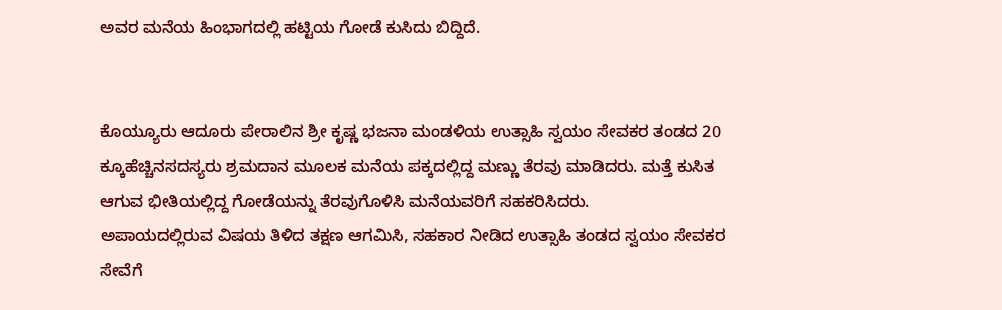ಅವರ ಮನೆಯ ಹಿಂಭಾಗದಲ್ಲಿ ಹಟ್ಟಿಯ ಗೋಡೆ ಕುಸಿದು ಬಿದ್ದಿದೆ.


ಕೊಯ್ಯೂರು ಆದೂರು ಪೇರಾಲಿನ ಶ್ರೀ ಕೃಷ್ಣ ಭಜನಾ ಮಂಡಳಿಯ ಉತ್ಸಾಹಿ ಸ್ವಯಂ ಸೇವಕರ ತಂಡದ 20 ಕ್ಕೂಹೆಚ್ಚಿನಸದಸ್ಯರು ಶ್ರಮದಾನ ಮೂಲಕ ಮನೆಯ ಪಕ್ಕದಲ್ಲಿದ್ದ ಮಣ್ಣು ತೆರವು ಮಾಡಿದರು. ಮತ್ತೆ ಕುಸಿತ ಆಗುವ ಭೀತಿಯಲ್ಲಿದ್ದ ಗೋಡೆಯನ್ನು ತೆರವುಗೊಳಿಸಿ ಮನೆಯವರಿಗೆ ಸಹಕರಿಸಿದರು.
ಅಪಾಯದಲ್ಲಿರುವ ವಿಷಯ ತಿಳಿದ ತಕ್ಷಣ ಆಗಮಿಸಿ, ಸಹಕಾರ ನೀಡಿದ ಉತ್ಸಾಹಿ ತಂಡದ ಸ್ವಯಂ ಸೇವಕರ ಸೇವೆಗೆ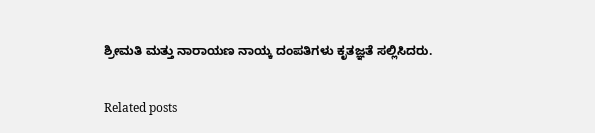ಶ್ರೀಮತಿ ಮತ್ತು ನಾರಾಯಣ ನಾಯ್ಕ ದಂಪತಿಗಳು ಕೃತಜ್ಞತೆ ಸಲ್ಲಿಸಿದರು.

Related posts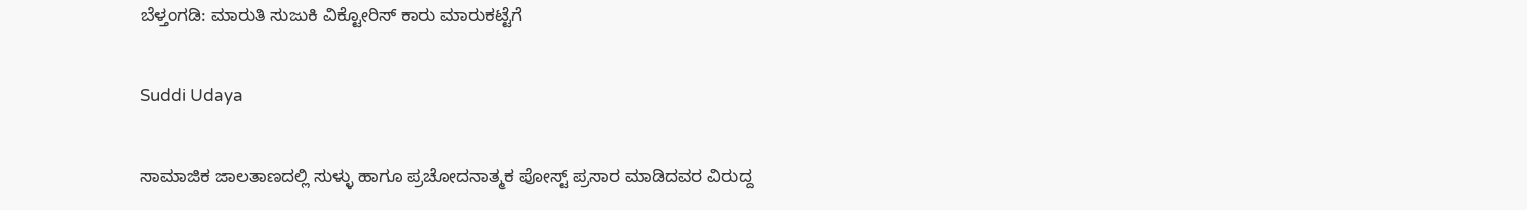ಬೆಳ್ತಂಗಡಿ: ಮಾರುತಿ ಸುಜುಕಿ ವಿಕ್ಟೋರಿಸ್ ಕಾರು ಮಾರುಕಟ್ಟೆಗೆ

Suddi Udaya

ಸಾಮಾಜಿಕ ಜಾಲತಾಣದಲ್ಲಿ ಸುಳ್ಳು ಹಾಗೂ ಪ್ರಚೋದನಾತ್ಮಕ ಪೋಸ್ಟ್ ಪ್ರಸಾರ ಮಾಡಿದವರ ವಿರುದ್ದ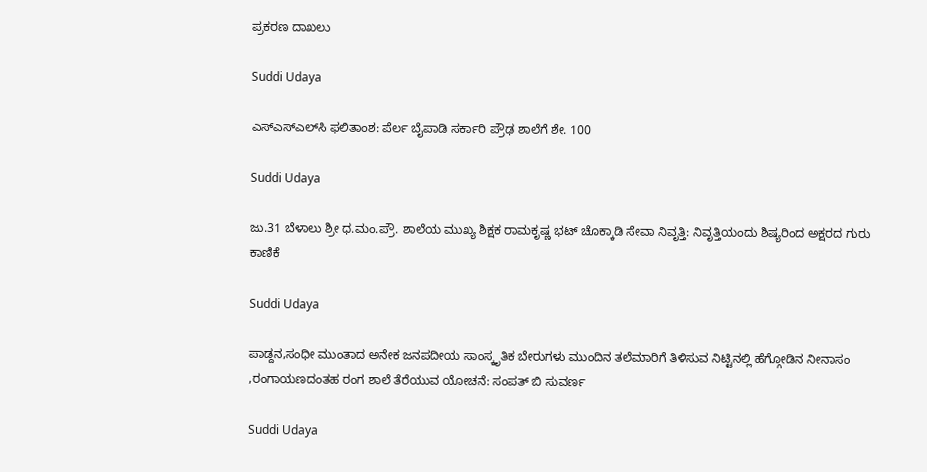ಪ್ರಕರಣ ದಾಖಲು

Suddi Udaya

ಎಸ್‌ಎಸ್‌ಎಲ್‌ಸಿ ಫಲಿತಾಂಶ: ಪೆರ್ಲ ಬೈಪಾಡಿ ಸರ್ಕಾರಿ ಪ್ರೌಢ ಶಾಲೆಗೆ ಶೇ. 100

Suddi Udaya

ಜು.31 ಬೆಳಾಲು ಶ್ರೀ ಧ.ಮಂ.ಪ್ರೌ. ಶಾಲೆಯ ಮುಖ್ಯ ಶಿಕ್ಷಕ ರಾಮಕೃಷ್ಣ ಭಟ್ ಚೊಕ್ಕಾಡಿ ಸೇವಾ ನಿವೃತ್ತಿ: ನಿವೃತ್ತಿಯಂದು ಶಿಷ್ಯರಿಂದ ಅಕ್ಷರದ ಗುರು ಕಾಣಿಕೆ

Suddi Udaya

ಪಾಡ್ದನ,ಸಂಧೀ ಮುಂತಾದ ಅನೇಕ ಜನಪದೀಯ ಸಾಂಸ್ಕೃತಿಕ ಬೇರುಗಳು ಮುಂದಿನ ತಲೆಮಾರಿಗೆ ತಿಳಿಸುವ ನಿಟ್ಟಿನಲ್ಲಿ ಹೆಗ್ಗೋಡಿನ ನೀನಾಸಂ ,ರಂಗಾಯಣದಂತಹ ರಂಗ ಶಾಲೆ ತೆರೆಯುವ ಯೋಚನೆ: ಸಂಪತ್ ಬಿ ಸುವರ್ಣ

Suddi Udaya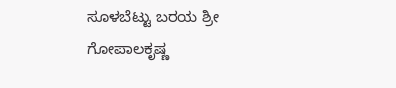ಸೂಳಬೆಟ್ಟು ಬರಯ ಶ್ರೀ ಗೋಪಾಲಕೃಷ್ಣ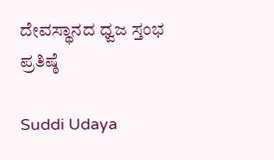ದೇವಸ್ಥಾನದ ಧ್ವಜ ಸ್ತಂಭ ಪ್ರತಿಷ್ಠೆ

Suddi Udaya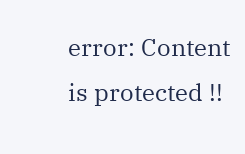error: Content is protected !!